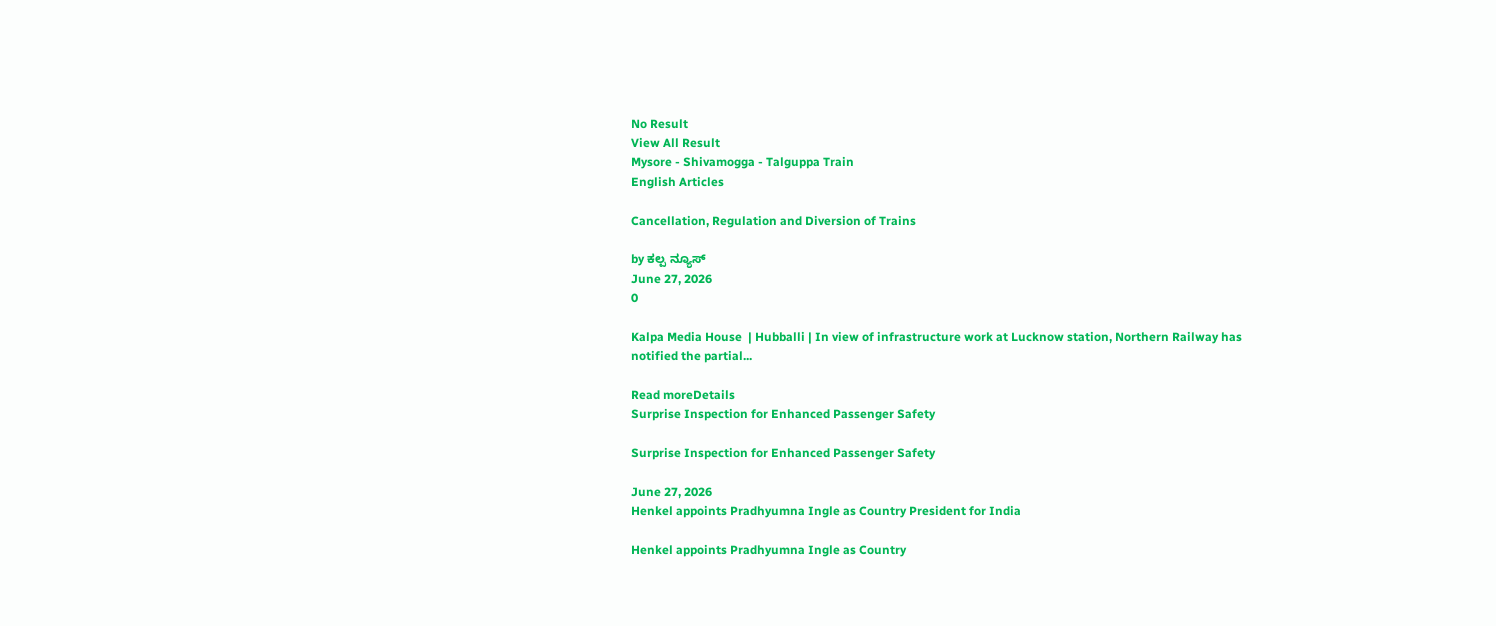No Result
View All Result
Mysore - Shivamogga - Talguppa Train
English Articles

Cancellation, Regulation and Diversion of Trains

by ಕಲ್ಪ ನ್ಯೂಸ್
June 27, 2026
0

Kalpa Media House  | Hubballi | In view of infrastructure work at Lucknow station, Northern Railway has notified the partial...

Read moreDetails
Surprise Inspection for Enhanced Passenger Safety

Surprise Inspection for Enhanced Passenger Safety

June 27, 2026
Henkel appoints Pradhyumna Ingle as Country President for India

Henkel appoints Pradhyumna Ingle as Country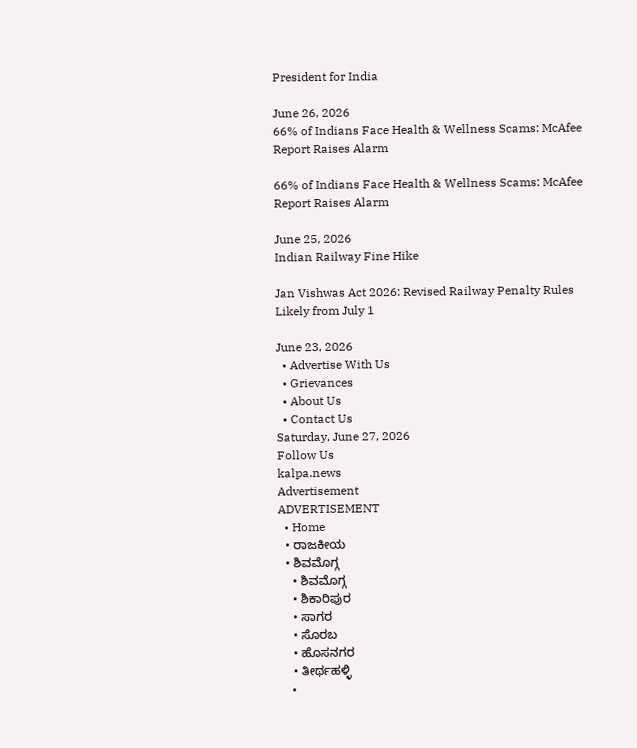President for India

June 26, 2026
66% of Indians Face Health & Wellness Scams: McAfee Report Raises Alarm

66% of Indians Face Health & Wellness Scams: McAfee Report Raises Alarm

June 25, 2026
Indian Railway Fine Hike

Jan Vishwas Act 2026: Revised Railway Penalty Rules Likely from July 1

June 23, 2026
  • Advertise With Us
  • Grievances
  • About Us
  • Contact Us
Saturday, June 27, 2026
Follow Us
kalpa.news
Advertisement
ADVERTISEMENT
  • Home
  • ರಾಜಕೀಯ
  • ಶಿವಮೊಗ್ಗ
    • ಶಿವಮೊಗ್ಗ
    • ಶಿಕಾರಿಪುರ
    • ಸಾಗರ
    • ಸೊರಬ
    • ಹೊಸನಗರ
    • ತೀರ್ಥಹಳ್ಳಿ
    •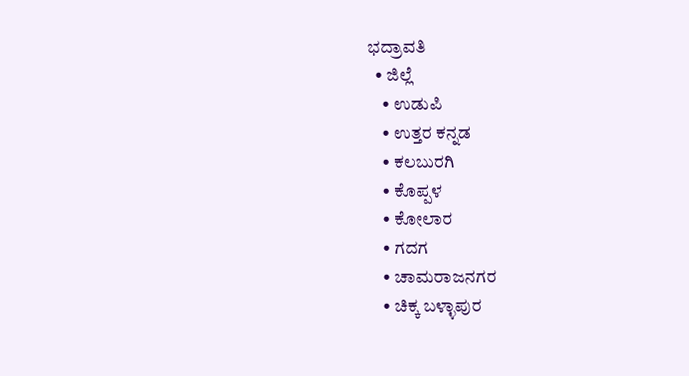ಭದ್ರಾವತಿ
  • ಜಿಲ್ಲೆ
    • ಉಡುಪಿ
    • ಉತ್ತರ ಕನ್ನಡ
    • ಕಲಬುರಗಿ
    • ಕೊಪ್ಪಳ
    • ಕೋಲಾರ
    • ಗದಗ
    • ಚಾಮರಾಜನಗರ
    • ಚಿಕ್ಕ ಬಳ್ಳಾಪುರ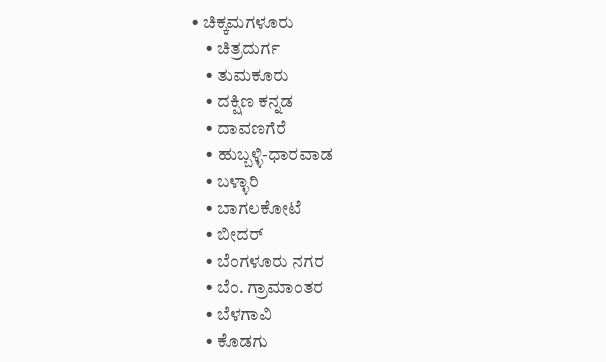• ಚಿಕ್ಕಮಗಳೂರು
    • ಚಿತ್ರದುರ್ಗ
    • ತುಮಕೂರು
    • ದಕ್ಷಿಣ ಕನ್ನಡ
    • ದಾವಣಗೆರೆ
    • ಹುಬ್ಬಳ್ಳಿ-ಧಾರವಾಡ
    • ಬಳ್ಳಾರಿ
    • ಬಾಗಲಕೋಟೆ
    • ಬೀದರ್
    • ಬೆಂಗಳೂರು ನಗರ
    • ಬೆಂ. ಗ್ರಾಮಾಂತರ
    • ಬೆಳಗಾವಿ
    • ಕೊಡಗು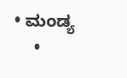• ಮಂಡ್ಯ
    •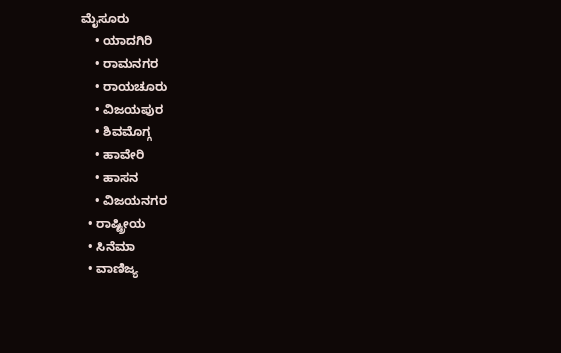ಮೈಸೂರು
    • ಯಾದಗಿರಿ
    • ರಾಮನಗರ
    • ರಾಯಚೂರು
    • ವಿಜಯಪುರ
    • ಶಿವಮೊಗ್ಗ
    • ಹಾವೇರಿ
    • ಹಾಸನ
    • ವಿಜಯನಗರ
  • ರಾಷ್ಟ್ರೀಯ
  • ಸಿನೆಮಾ
  • ವಾಣಿಜ್ಯ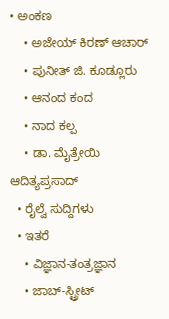• ಅಂಕಣ
    • ಅಜೇಯ್ ಕಿರಣ್ ಆಚಾರ್
    • ಪುನೀತ್ ಜಿ. ಕೂಡ್ಲೂರು
    • ಆನಂದ ಕಂದ
    • ನಾದ ಕಲ್ಪ
    • ಡಾ. ಮೈತ್ರೇಯಿ ಆದಿತ್ಯಪ್ರಸಾದ್
  • ರೈಲ್ವೆ ಸುದ್ದಿಗಳು
  • ಇತರೆ
    • ವಿಜ್ಞಾನ-ತಂತ್ರಜ್ಞಾನ
    • ಜಾಬ್-ಸ್ಟ್ರೀಟ್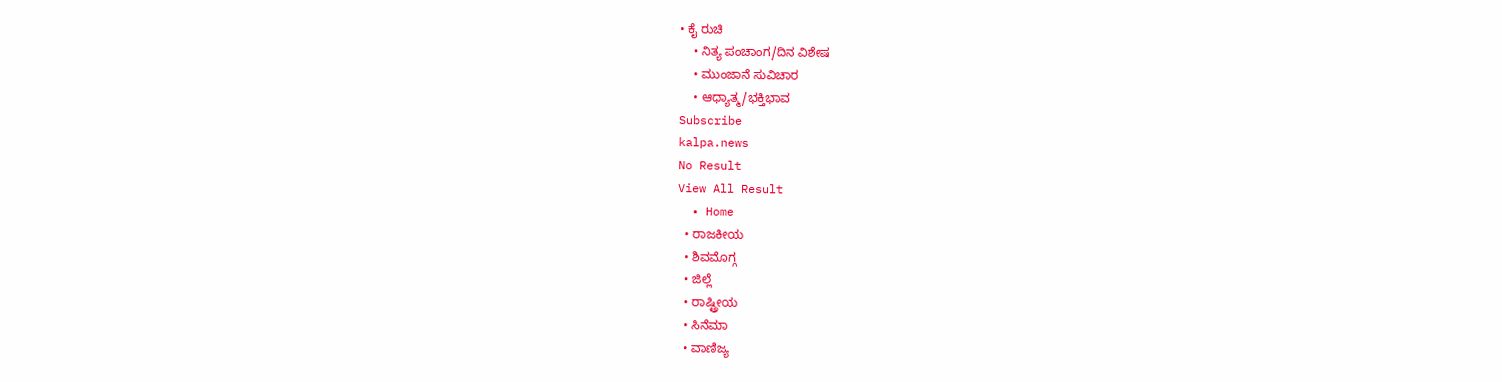• ಕೈ ರುಚಿ
    • ನಿತ್ಯ ಪಂಚಾಂಗ/ದಿನ ವಿಶೇಷ
    • ಮುಂಜಾನೆ ಸುವಿಚಾರ
    • ಆಧ್ಯಾತ್ಮ/ಭಕ್ತಿಭಾವ
Subscribe
kalpa.news
No Result
View All Result
  • Home
  • ರಾಜಕೀಯ
  • ಶಿವಮೊಗ್ಗ
  • ಜಿಲ್ಲೆ
  • ರಾಷ್ಟ್ರೀಯ
  • ಸಿನೆಮಾ
  • ವಾಣಿಜ್ಯ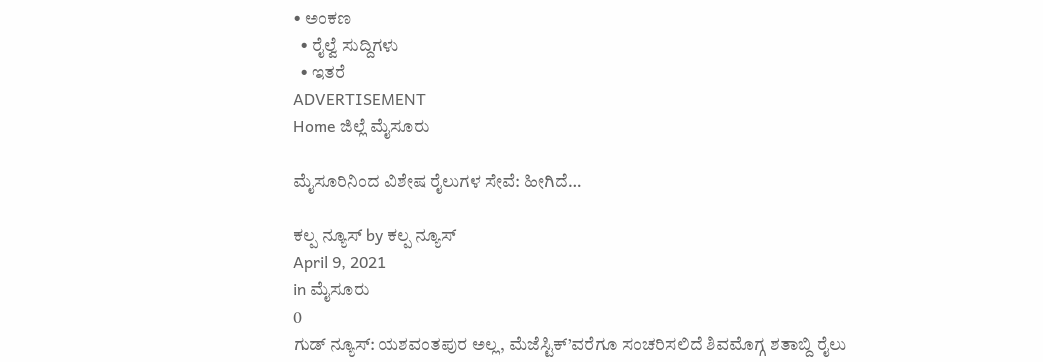• ಅಂಕಣ
  • ರೈಲ್ವೆ ಸುದ್ದಿಗಳು
  • ಇತರೆ
ADVERTISEMENT
Home ಜಿಲ್ಲೆ ಮೈಸೂರು

ಮೈಸೂರಿನಿಂದ ವಿಶೇಷ ರೈಲುಗಳ ಸೇವೆ: ಹೀಗಿದೆ…

ಕಲ್ಪ ನ್ಯೂಸ್ by ಕಲ್ಪ ನ್ಯೂಸ್
April 9, 2021
in ಮೈಸೂರು
0
ಗುಡ್ ನ್ಯೂಸ್: ಯಶವಂತಪುರ ಅಲ್ಲ, ಮೆಜೆಸ್ಟಿಕ್’ವರೆಗೂ ಸಂಚರಿಸಲಿದೆ ಶಿವಮೊಗ್ಗ ಶತಾಬ್ದಿ ರೈಲು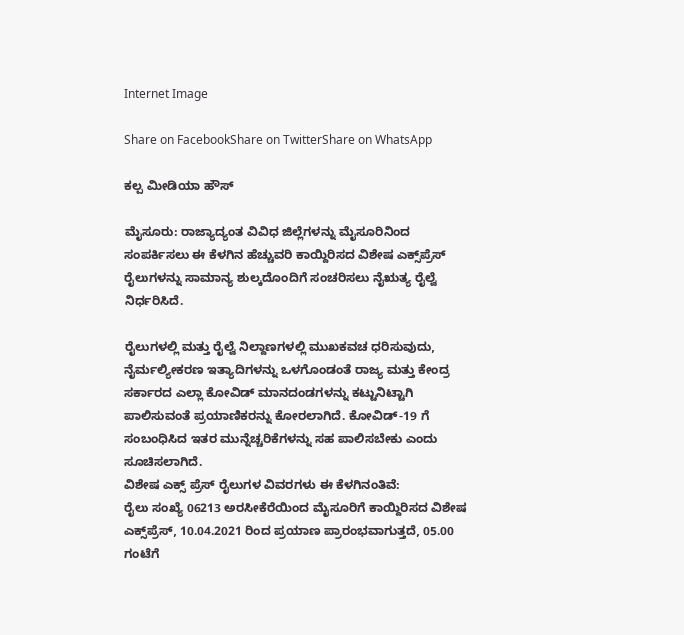Internet Image

Share on FacebookShare on TwitterShare on WhatsApp

ಕಲ್ಪ ಮೀಡಿಯಾ ಹೌಸ್

ಮೈಸೂರು: ರಾಜ್ಯಾದ್ಯಂತ ವಿವಿಧ ಜಿಲ್ಲೆಗಳನ್ನು ಮೈಸೂರಿನಿಂದ ಸಂಪರ್ಕಿಸಲು ಈ ಕೆಳಗಿನ ಹೆಚ್ಚುವರಿ ಕಾಯ್ದಿರಿಸದ ವಿಶೇಷ ಎಕ್ಸ್‌ಪ್ರೆಸ್ ರೈಲುಗಳನ್ನು ಸಾಮಾನ್ಯ ಶುಲ್ಕದೊಂದಿಗೆ ಸಂಚರಿಸಲು ನೈಋತ್ಯ ರೈಲ್ವೆ ನಿರ್ಧರಿಸಿದೆ.

ರೈಲುಗಳಲ್ಲಿ ಮತ್ತು ರೈಲ್ವೆ ನಿಲ್ದಾಣಗಳಲ್ಲಿ ಮುಖಕವಚ ಧರಿಸುವುದು, ನೈರ್ಮಲ್ಯೀಕರಣ ಇತ್ಯಾದಿಗಳನ್ನು ಒಳಗೊಂಡಂತೆ ರಾಜ್ಯ ಮತ್ತು ಕೇಂದ್ರ ಸರ್ಕಾರದ ಎಲ್ಲಾ ಕೋವಿಡ್ ಮಾನದಂಡಗಳನ್ನು ಕಟ್ಟುನಿಟ್ಟಾಗಿ ಪಾಲಿಸುವಂತೆ ಪ್ರಯಾಣಿಕರನ್ನು ಕೋರಲಾಗಿದೆ. ಕೋವಿಡ್-19 ಗೆ ಸಂಬಂಧಿಸಿದ ಇತರ ಮುನ್ನೆಚ್ಚರಿಕೆಗಳನ್ನು ಸಹ ಪಾಲಿಸಬೇಕು ಎಂದು ಸೂಚಿಸಲಾಗಿದೆ.
ವಿಶೇಷ ಎಕ್ಸ್ ಪ್ರೆಸ್ ರೈಲುಗಳ ವಿವರಗಳು ಈ ಕೆಳಗಿನಂತಿವೆ:
ರೈಲು ಸಂಖ್ಯೆ 06213 ಅರಸೀಕೆರೆಯಿಂದ ಮೈಸೂರಿಗೆ ಕಾಯ್ದಿರಿಸದ ವಿಶೇಷ ಎಕ್ಸ್‌ಪ್ರೆಸ್, 10.04.2021 ರಿಂದ ಪ್ರಯಾಣ ಪ್ರಾರಂಭವಾಗುತ್ತದೆ, 05.00 ಗಂಟೆಗೆ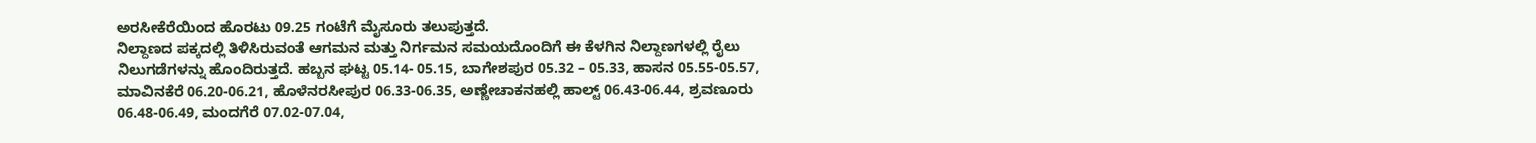ಅರಸೀಕೆರೆಯಿಂದ ಹೊರಟು 09.25 ಗಂಟೆಗೆ ಮೈಸೂರು ತಲುಪುತ್ತದೆ.
ನಿಲ್ದಾಣದ ಪಕ್ಕದಲ್ಲಿ ತಿಳಿಸಿರುವಂತೆ ಆಗಮನ ಮತ್ತು ನಿರ್ಗಮನ ಸಮಯದೊಂದಿಗೆ ಈ ಕೆಳಗಿನ ನಿಲ್ದಾಣಗಳಲ್ಲಿ ರೈಲು ನಿಲುಗಡೆಗಳನ್ನು ಹೊಂದಿರುತ್ತದೆ. ಹಬ್ಬನ ಘಟ್ಟ 05.14- 05.15, ಬಾಗೇಶಪುರ 05.32 – 05.33, ಹಾಸನ 05.55-05.57, ಮಾವಿನಕೆರೆ 06.20-06.21, ಹೊಳೆನರಸೀಪುರ 06.33-06.35, ಅಣ್ಣೇಚಾಕನಹಲ್ಲಿ ಹಾಲ್ಟ್ 06.43-06.44, ಶ್ರವಣೂರು 06.48-06.49, ಮಂದಗೆರೆ 07.02-07.04,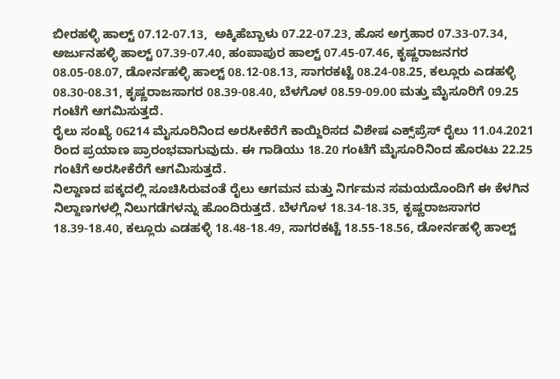ಬೀರಹಳ್ಳಿ ಹಾಲ್ಟ್ 07.12-07.13,  ಅಕ್ಕಿಹೆಬ್ಬಾಳು 07.22-07.23, ಹೊಸ ಅಗ್ರಹಾರ 07.33-07.34,  ಅರ್ಜುನಹಳ್ಳಿ ಹಾಲ್ಟ್ 07.39-07.40, ಹಂಪಾಪುರ ಹಾಲ್ಟ್ 07.45-07.46, ಕೃಷ್ಣರಾಜನಗರ 08.05-08.07, ಡೋರ್ನಹಳ್ಳಿ ಹಾಲ್ಟ್ 08.12-08.13, ಸಾಗರಕಟ್ಟೆ 08.24-08.25, ಕಲ್ಲೂರು ಎಡಹಳ್ಳಿ 08.30-08.31, ಕೃಷ್ಣರಾಜಸಾಗರ 08.39-08.40, ಬೆಳಗೊಳ 08.59-09.00 ಮತ್ತು ಮೈಸೂರಿಗೆ 09.25 ಗಂಟೆಗೆ ಆಗಮಿಸುತ್ತದೆ.
ರೈಲು ಸಂಖ್ಯೆ 06214 ಮೈಸೂರಿನಿಂದ ಅರಸೀಕೆರೆಗೆ ಕಾಯ್ದಿರಿಸದ ವಿಶೇಷ ಎಕ್ಸ್‌ಪ್ರೆಸ್ ರೈಲು 11.04.2021 ರಿಂದ ಪ್ರಯಾಣ ಪ್ರಾರಂಭವಾಗುವುದು. ಈ ಗಾಡಿಯು 18.20 ಗಂಟೆಗೆ ಮೈಸೂರಿನಿಂದ ಹೊರಟು 22.25 ಗಂಟೆಗೆ ಅರಸೀಕೆರೆಗೆ ಆಗಮಿಸುತ್ತದೆ.
ನಿಲ್ದಾಣದ ಪಕ್ಕದಲ್ಲಿ ಸೂಚಿಸಿರುವಂತೆ ರೈಲು ಆಗಮನ ಮತ್ತು ನಿರ್ಗಮನ ಸಮಯದೊಂದಿಗೆ ಈ ಕೆಳಗಿನ ನಿಲ್ದಾಣಗಳಲ್ಲಿ ನಿಲುಗಡೆಗಳನ್ನು ಹೊಂದಿರುತ್ತದೆ. ಬೆಳಗೊಳ 18.34-18.35, ಕೃಷ್ಣರಾಜಸಾಗರ 18.39-18.40, ಕಲ್ಲೂರು ಎಡಹಳ್ಳಿ 18.48-18.49, ಸಾಗರಕಟ್ಟೆ 18.55-18.56, ಡೋರ್ನಹಳ್ಳಿ ಹಾಲ್ಟ್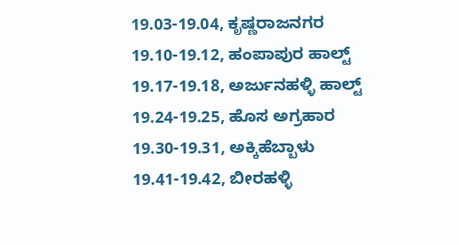19.03-19.04, ಕೃಷ್ಣರಾಜನಗರ 19.10-19.12, ಹಂಪಾಪುರ ಹಾಲ್ಟ್ 19.17-19.18, ಅರ್ಜುನಹಳ್ಳಿ ಹಾಲ್ಟ್ 19.24-19.25, ಹೊಸ ಅಗ್ರಹಾರ 19.30-19.31, ಅಕ್ಕಿಹೆಬ್ಬಾಳು 19.41-19.42, ಬೀರಹಳ್ಳಿ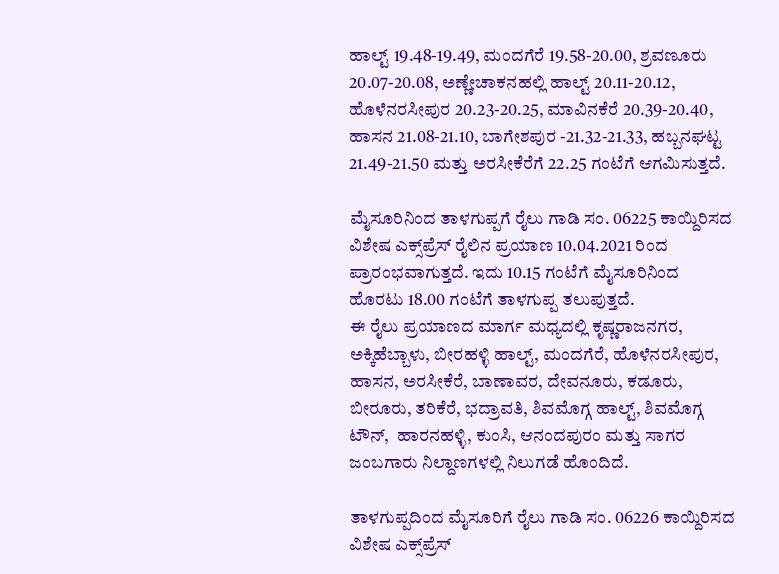ಹಾಲ್ಟ್ 19.48-19.49, ಮಂದಗೆರೆ 19.58-20.00, ಶ್ರವಣೂರು 20.07-20.08, ಅಣ್ಣೇಚಾಕನಹಲ್ಲಿ ಹಾಲ್ಟ್ 20.11-20.12, ಹೊಳೆನರಸೀಪುರ 20.23-20.25, ಮಾವಿನಕೆರೆ 20.39-20.40, ಹಾಸನ 21.08-21.10, ಬಾಗೇಶಪುರ -21.32-21.33, ಹಬ್ಬನಘಟ್ಟ 21.49-21.50 ಮತ್ತು ಅರಸೀಕೆರೆಗೆ 22.25 ಗಂಟೆಗೆ ಆಗಮಿಸುತ್ತದೆ.

ಮೈಸೂರಿನಿಂದ ತಾಳಗುಪ್ಪಗೆ ರೈಲು ಗಾಡಿ ಸಂ. 06225 ಕಾಯ್ದಿರಿಸದ ವಿಶೇಷ ಎಕ್ಸ್‌ಪ್ರೆಸ್ ರೈಲಿನ ಪ್ರಯಾಣ 10.04.2021 ರಿಂದ ಪ್ರಾರಂಭವಾಗುತ್ತದೆ. ಇದು 10.15 ಗಂಟೆಗೆ ಮೈಸೂರಿನಿಂದ ಹೊರಟು 18.00 ಗಂಟೆಗೆ ತಾಳಗುಪ್ಪ ತಲುಪುತ್ತದೆ.
ಈ ರೈಲು ಪ್ರಯಾಣದ ಮಾರ್ಗ ಮಧ್ಯದಲ್ಲಿ ಕೃಷ್ಣರಾಜನಗರ, ಅಕ್ಕಿಹೆಬ್ಬಾಳು, ಬೀರಹಳ್ಳಿ ಹಾಲ್ಟ್, ಮಂದಗೆರೆ, ಹೊಳೆನರಸೀಪುರ, ಹಾಸನ, ಅರಸೀಕೆರೆ, ಬಾಣಾವರ, ದೇವನೂರು, ಕಡೂರು, ಬೀರೂರು, ತರಿಕೆರೆ, ಭದ್ರಾವತಿ, ಶಿವಮೊಗ್ಗ ಹಾಲ್ಟ್, ಶಿವಮೊಗ್ಗ ಟೌನ್,  ಹಾರನಹಳ್ಳಿ, ಕುಂಸಿ, ಆನಂದಪುರಂ ಮತ್ತು ಸಾಗರ ಜಂಬಗಾರು ನಿಲ್ದಾಣಗಳಲ್ಲಿ ನಿಲುಗಡೆ ಹೊಂದಿದೆ.

ತಾಳಗುಪ್ಪದಿಂದ ಮೈಸೂರಿಗೆ ರೈಲು ಗಾಡಿ ಸಂ. 06226 ಕಾಯ್ದಿರಿಸದ ವಿಶೇಷ ಎಕ್ಸ್‌ಪ್ರೆಸ್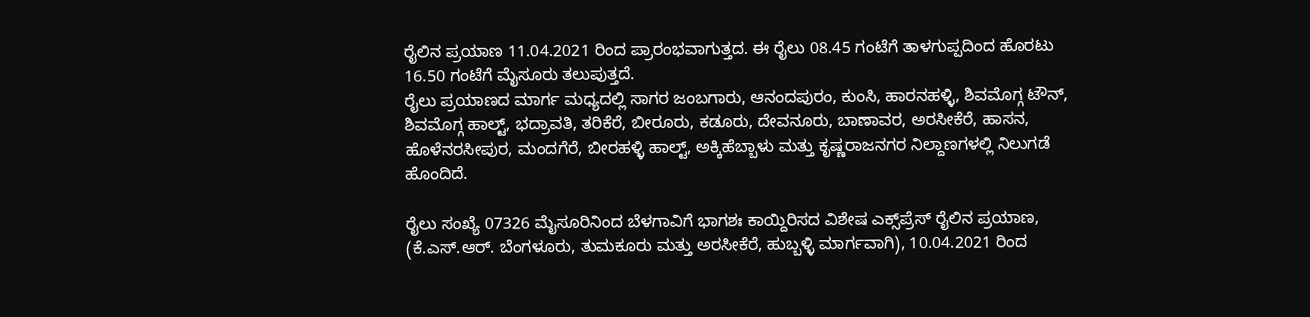ರೈಲಿನ ಪ್ರಯಾಣ 11.04.2021 ರಿಂದ ಪ್ರಾರಂಭವಾಗುತ್ತದ. ಈ ರೈಲು 08.45 ಗಂಟೆಗೆ ತಾಳಗುಪ್ಪದಿಂದ ಹೊರಟು 16.50 ಗಂಟೆಗೆ ಮೈಸೂರು ತಲುಪುತ್ತದೆ.
ರೈಲು ಪ್ರಯಾಣದ ಮಾರ್ಗ ಮಧ್ಯದಲ್ಲಿ ಸಾಗರ ಜಂಬಗಾರು, ಆನಂದಪುರಂ, ಕುಂಸಿ, ಹಾರನಹಳ್ಳಿ, ಶಿವಮೊಗ್ಗ ಟೌನ್, ಶಿವಮೊಗ್ಗ ಹಾಲ್ಟ್, ಭದ್ರಾವತಿ, ತರಿಕೆರೆ, ಬೀರೂರು, ಕಡೂರು, ದೇವನೂರು, ಬಾಣಾವರ, ಅರಸೀಕೆರೆ, ಹಾಸನ, ಹೊಳೆನರಸೀಪುರ, ಮಂದಗೆರೆ, ಬೀರಹಳ್ಳಿ ಹಾಲ್ಟ್, ಅಕ್ಕಿಹೆಬ್ಬಾಳು ಮತ್ತು ಕೃಷ್ಣರಾಜನಗರ ನಿಲ್ದಾಣಗಳಲ್ಲಿ ನಿಲುಗಡೆ ಹೊಂದಿದೆ.

ರೈಲು ಸಂಖ್ಯೆ 07326 ಮೈಸೂರಿನಿಂದ ಬೆಳಗಾವಿಗೆ ಭಾಗಶಃ ಕಾಯ್ದಿರಿಸದ ವಿಶೇಷ ಎಕ್ಸ್‌ಪ್ರೆಸ್ ರೈಲಿನ ಪ್ರಯಾಣ, (ಕೆ.ಎಸ್.ಆರ್. ಬೆಂಗಳೂರು, ತುಮಕೂರು ಮತ್ತು ಅರಸೀಕೆರೆ, ಹುಬ್ಬಳ್ಳಿ ಮಾರ್ಗವಾಗಿ), 10.04.2021 ರಿಂದ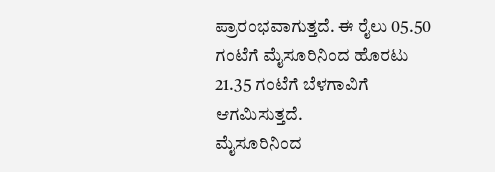ಪ್ರಾರಂಭವಾಗುತ್ತದೆ. ಈ ರೈಲು 05.50 ಗಂಟೆಗೆ ಮೈಸೂರಿನಿಂದ ಹೊರಟು 21.35 ಗಂಟೆಗೆ ಬೆಳಗಾವಿಗೆ ಆಗಮಿಸುತ್ತದೆ.
ಮೈಸೂರಿನಿಂದ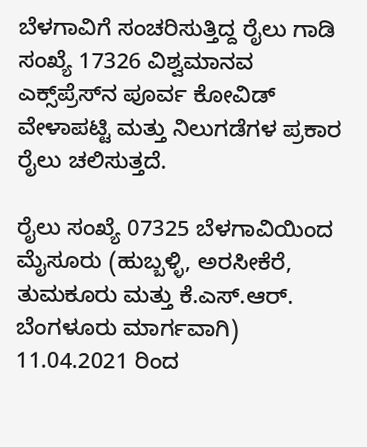ಬೆಳಗಾವಿಗೆ ಸಂಚರಿಸುತ್ತಿದ್ದ ರೈಲು ಗಾಡಿ ಸಂಖ್ಯೆ 17326 ವಿಶ್ವಮಾನವ ಎಕ್ಸ್‌ಪ್ರೆಸ್‌ನ ಪೂರ್ವ ಕೋವಿಡ್ ವೇಳಾಪಟ್ಟಿ ಮತ್ತು ನಿಲುಗಡೆಗಳ ಪ್ರಕಾರ ರೈಲು ಚಲಿಸುತ್ತದೆ.

ರೈಲು ಸಂಖ್ಯೆ 07325 ಬೆಳಗಾವಿಯಿಂದ ಮೈಸೂರು (ಹುಬ್ಬಳ್ಳಿ, ಅರಸೀಕೆರೆ, ತುಮಕೂರು ಮತ್ತು ಕೆ.ಎಸ್.ಆರ್. ಬೆಂಗಳೂರು ಮಾರ್ಗವಾಗಿ) 11.04.2021 ರಿಂದ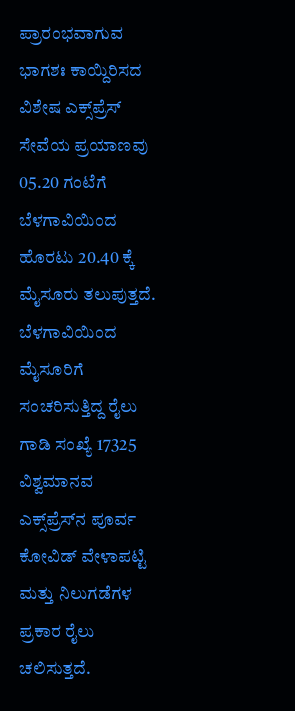ಪ್ರಾರಂಭವಾಗುವ ಭಾಗಶಃ ಕಾಯ್ದಿರಿಸದ ವಿಶೇಷ ಎಕ್ಸ್‌ಪ್ರೆಸ್ ಸೇವೆಯ ಪ್ರಯಾಣವು 05.20 ಗಂಟೆಗೆ ಬೆಳಗಾವಿಯಿಂದ ಹೊರಟು 20.40 ಕ್ಕೆ ಮೈಸೂರು ತಲುಪುತ್ತದೆ.
ಬೆಳಗಾವಿಯಿಂದ ಮೈಸೂರಿಗೆ ಸಂಚರಿಸುತ್ತಿದ್ದ ರೈಲು ಗಾಡಿ ಸಂಖ್ಯೆ 17325 ವಿಶ್ವಮಾನವ ಎಕ್ಸ್‌ಪ್ರೆಸ್‌ನ ಪೂರ್ವ ಕೋವಿಡ್ ವೇಳಾಪಟ್ಟಿ ಮತ್ತು ನಿಲುಗಡೆಗಳ ಪ್ರಕಾರ ರೈಲು ಚಲಿಸುತ್ತದೆ.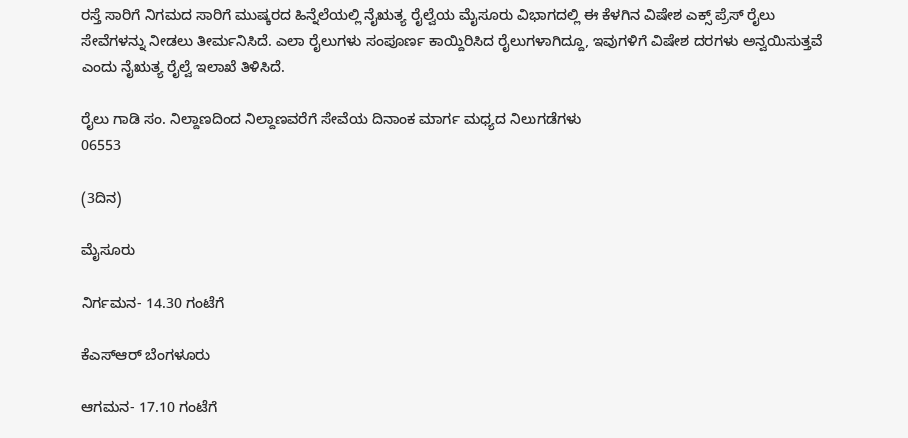ರಸ್ತೆ ಸಾರಿಗೆ ನಿಗಮದ ಸಾರಿಗೆ ಮುಷ್ಕರದ ಹಿನ್ನೆಲೆಯಲ್ಲಿ ನೈಋತ್ಯ ರೈಲ್ವೆಯ ಮೈಸೂರು ವಿಭಾಗದಲ್ಲಿ ಈ ಕೆಳಗಿನ ವಿಷೇಶ ಎಕ್ಸ್ ಪ್ರೆಸ್ ರೈಲು ಸೇವೆಗಳನ್ನು ನೀಡಲು ತೀರ್ಮನಿಸಿದೆ. ಎಲಾ ರೈಲುಗಳು ಸಂಪೂರ್ಣ ಕಾಯ್ದಿರಿಸಿದ ರೈಲುಗಳಾಗಿದ್ದೂ, ಇವುಗಳಿಗೆ ವಿಷೇಶ ದರಗಳು ಅನ್ವಯಿಸುತ್ತವೆ ಎಂದು ನೈಋತ್ಯ ರೈಲ್ವೆ ಇಲಾಖೆ ತಿಳಿಸಿದೆ.

ರೈಲು ಗಾಡಿ ಸಂ. ನಿಲ್ದಾಣದಿಂದ ನಿಲ್ದಾಣವರೆಗೆ ಸೇವೆಯ ದಿನಾಂಕ ಮಾರ್ಗ ಮಧ್ಯದ ನಿಲುಗಡೆಗಳು
06553

(3ದಿನ)

ಮೈಸೂರು

ನಿರ್ಗಮನ- 14.30 ಗಂಟೆಗೆ

ಕೆಎಸ್ಆರ್ ಬೆಂಗಳೂರು

ಆಗಮನ- 17.10 ಗಂಟೆಗೆ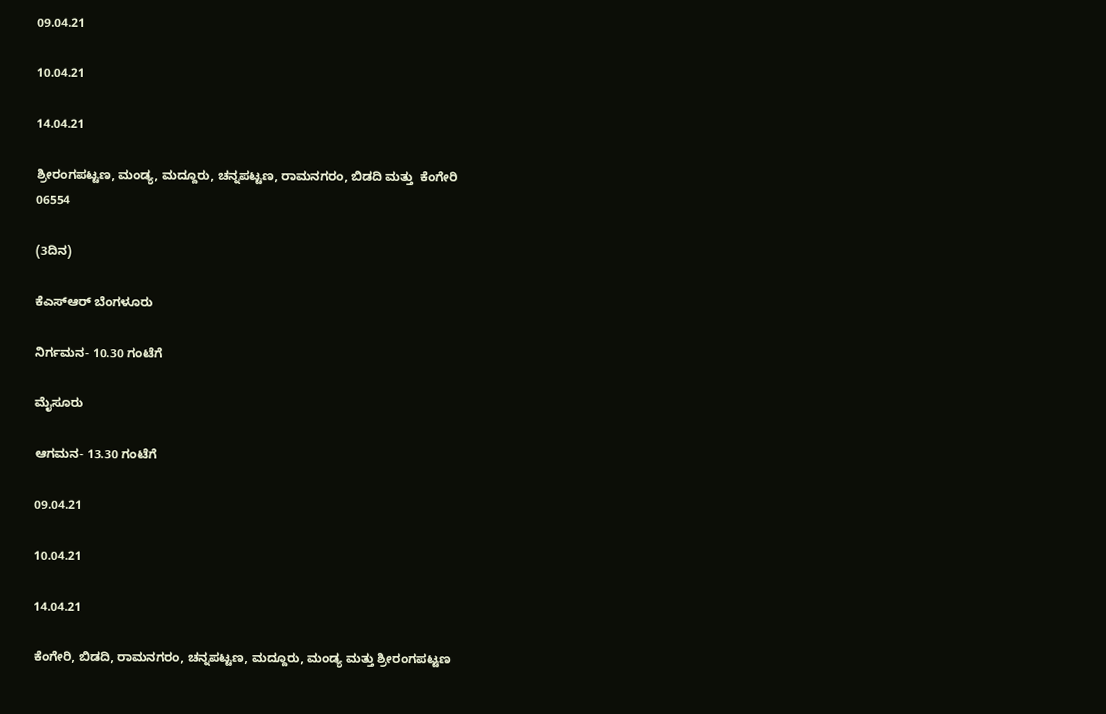09.04.21

10.04.21

14.04.21

ಶ್ರೀರಂಗಪಟ್ಟಣ, ಮಂಡ್ಯ, ಮದ್ದೂರು, ಚನ್ನಪಟ್ಟಣ, ರಾಮನಗರಂ, ಬಿಡದಿ ಮತ್ತು  ಕೆಂಗೇರಿ
06554

(3ದಿನ)

ಕೆಎಸ್ಆರ್ ಬೆಂಗಳೂರು

ನಿರ್ಗಮನ- 10.30 ಗಂಟೆಗೆ

ಮೈಸೂರು

ಆಗಮನ- 13.30 ಗಂಟೆಗೆ

09.04.21

10.04.21

14.04.21

ಕೆಂಗೇರಿ, ಬಿಡದಿ, ರಾಮನಗರಂ, ಚನ್ನಪಟ್ಟಣ, ಮದ್ದೂರು, ಮಂಡ್ಯ ಮತ್ತು ಶ್ರೀರಂಗಪಟ್ಟಣ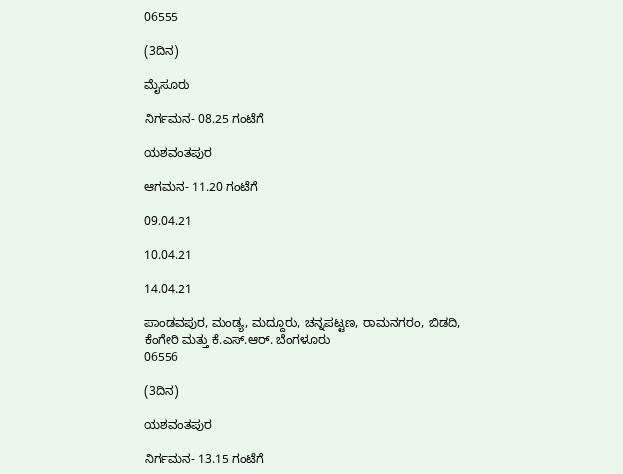06555

(3ದಿನ)

ಮೈಸೂರು

ನಿರ್ಗಮನ- 08.25 ಗಂಟೆಗೆ

ಯಶವಂತಪುರ

ಆಗಮನ- 11.20 ಗಂಟೆಗೆ

09.04.21

10.04.21

14.04.21

ಪಾಂಡವಪುರ, ಮಂಡ್ಯ, ಮದ್ದೂರು, ಚನ್ನಪಟ್ಟಣ, ರಾಮನಗರಂ, ಬಿಡದಿ,  ಕೆಂಗೇರಿ ಮತ್ತು ಕೆ.ಎಸ್.ಆರ್. ಬೆಂಗಳೂರು
06556

(3ದಿನ)

ಯಶವಂತಪುರ

ನಿರ್ಗಮನ- 13.15 ಗಂಟೆಗೆ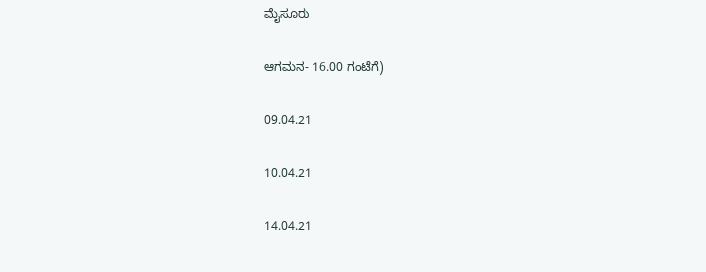ಮೈಸೂರು

ಆಗಮನ- 16.00 ಗಂಟೆಗೆ)

09.04.21

10.04.21

14.04.21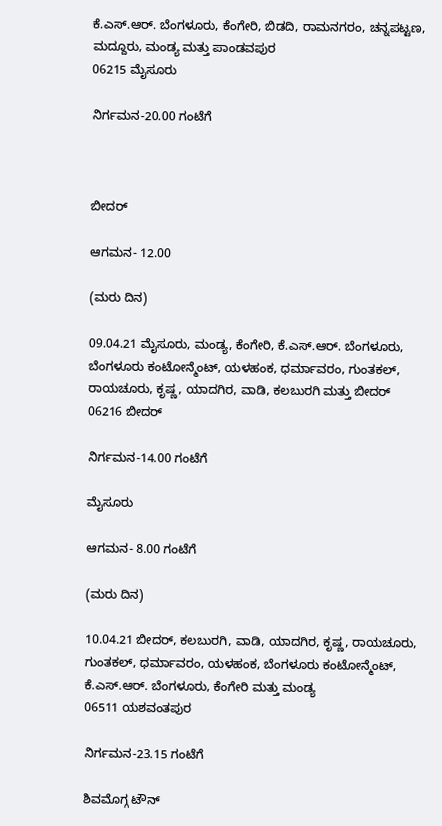ಕೆ.ಎಸ್.ಆರ್. ಬೆಂಗಳೂರು, ಕೆಂಗೇರಿ, ಬಿಡದಿ, ರಾಮನಗರಂ, ಚನ್ನಪಟ್ಟಣ, ಮದ್ದೂರು, ಮಂಡ್ಯ ಮತ್ತು ಪಾಂಡವಪುರ
06215 ಮೈಸೂರು

ನಿರ್ಗಮನ-20.00 ಗಂಟೆಗೆ



ಬೀದರ್

ಆಗಮನ- 12.00

(ಮರು ದಿನ)

09.04.21 ಮೈಸೂರು, ಮಂಡ್ಯ, ಕೆಂಗೇರಿ, ಕೆ.ಎಸ್.ಆರ್. ಬೆಂಗಳೂರು, ಬೆಂಗಳೂರು ಕಂಟೋನ್ಮೆಂಟ್, ಯಳಹಂಕ, ಧರ್ಮಾವರಂ, ಗುಂತಕಲ್, ರಾಯಚೂರು, ಕೃಷ್ಣ, ಯಾದಗಿರ, ವಾಡಿ, ಕಲಬುರಗಿ ಮತ್ತು ಬೀದರ್
06216 ಬೀದರ್

ನಿರ್ಗಮನ-14.00 ಗಂಟೆಗೆ

ಮೈಸೂರು

ಆಗಮನ- 8.00 ಗಂಟೆಗೆ

(ಮರು ದಿನ)

10.04.21 ಬೀದರ್, ಕಲಬುರಗಿ, ವಾಡಿ, ಯಾದಗಿರ, ಕೃಷ್ಣ, ರಾಯಚೂರು, ಗುಂತಕಲ್, ಧರ್ಮಾವರಂ, ಯಳಹಂಕ, ಬೆಂಗಳೂರು ಕಂಟೋನ್ಮೆಂಟ್, ಕೆ.ಎಸ್.ಆರ್. ಬೆಂಗಳೂರು, ಕೆಂಗೇರಿ ಮತ್ತು ಮಂಡ್ಯ
06511 ಯಶವಂತಪುರ

ನಿರ್ಗಮನ-23.15 ಗಂಟೆಗೆ

ಶಿವಮೊಗ್ಗ ಟೌನ್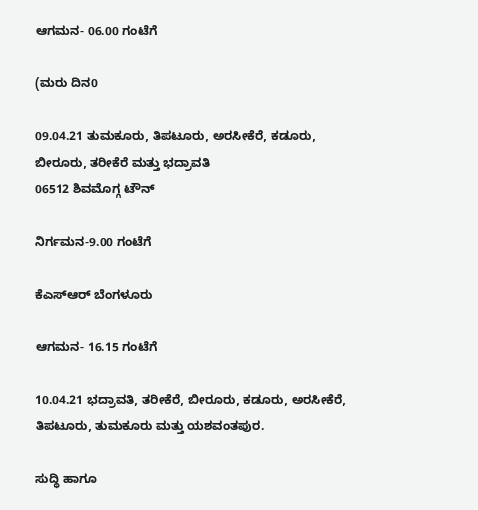ಆಗಮನ- 06.00 ಗಂಟೆಗೆ

(ಮರು ದಿನ0

09.04.21 ತುಮಕೂರು, ತಿಪಟೂರು, ಅರಸೀಕೆರೆ, ಕಡೂರು, ಬೀರೂರು, ತರೀಕೆರೆ ಮತ್ತು ಭದ್ರಾವತಿ
06512 ಶಿವಮೊಗ್ಗ ಟೌನ್

ನಿರ್ಗಮನ-9.00 ಗಂಟೆಗೆ

ಕೆಎಸ್ಆರ್ ಬೆಂಗಳೂರು

ಆಗಮನ- 16.15 ಗಂಟೆಗೆ

10.04.21 ಭದ್ರಾವತಿ, ತರೀಕೆರೆ, ಬೀರೂರು, ಕಡೂರು, ಅರಸೀಕೆರೆ, ತಿಪಟೂರು, ತುಮಕೂರು ಮತ್ತು ಯಶವಂತಪುರ.

ಸುದ್ಧಿ ಹಾಗೂ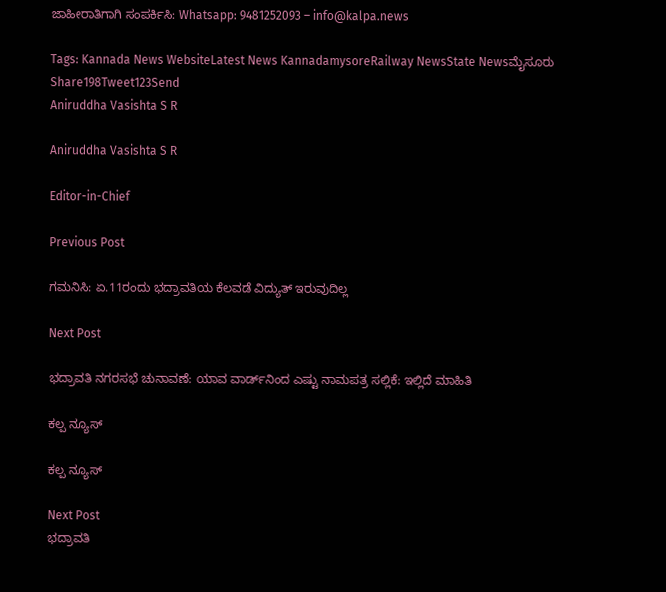ಜಾಹೀರಾತಿಗಾಗಿ ಸಂಪರ್ಕಿಸಿ: Whatsapp: 9481252093 – info@kalpa.news

Tags: Kannada News WebsiteLatest News KannadamysoreRailway NewsState Newsಮೈಸೂರು
Share198Tweet123Send
Aniruddha Vasishta S R

Aniruddha Vasishta S R

Editor-in-Chief

Previous Post

ಗಮನಿಸಿ: ಏ.11ರಂದು ಭದ್ರಾವತಿಯ ಕೆಲವಡೆ ವಿದ್ಯುತ್ ಇರುವುದಿಲ್ಲ

Next Post

ಭದ್ರಾವತಿ ನಗರಸಭೆ ಚುನಾವಣೆ: ಯಾವ ವಾರ್ಡ್‌ನಿಂದ ಎಷ್ಟು ನಾಮಪತ್ರ ಸಲ್ಲಿಕೆ: ಇಲ್ಲಿದೆ ಮಾಹಿತಿ

ಕಲ್ಪ ನ್ಯೂಸ್

ಕಲ್ಪ ನ್ಯೂಸ್

Next Post
ಭದ್ರಾವತಿ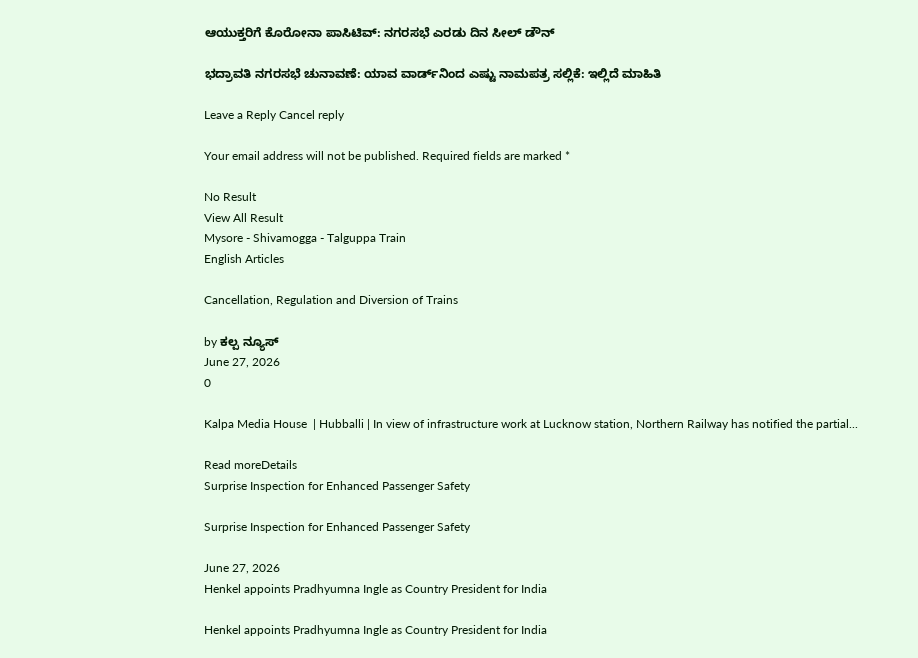ಆಯುಕ್ತರಿಗೆ ಕೊರೋನಾ ಪಾಸಿಟಿವ್: ನಗರಸಭೆ ಎರಡು ದಿನ ಸೀಲ್ ಡೌನ್

ಭದ್ರಾವತಿ ನಗರಸಭೆ ಚುನಾವಣೆ: ಯಾವ ವಾರ್ಡ್‌ನಿಂದ ಎಷ್ಟು ನಾಮಪತ್ರ ಸಲ್ಲಿಕೆ: ಇಲ್ಲಿದೆ ಮಾಹಿತಿ

Leave a Reply Cancel reply

Your email address will not be published. Required fields are marked *

No Result
View All Result
Mysore - Shivamogga - Talguppa Train
English Articles

Cancellation, Regulation and Diversion of Trains

by ಕಲ್ಪ ನ್ಯೂಸ್
June 27, 2026
0

Kalpa Media House  | Hubballi | In view of infrastructure work at Lucknow station, Northern Railway has notified the partial...

Read moreDetails
Surprise Inspection for Enhanced Passenger Safety

Surprise Inspection for Enhanced Passenger Safety

June 27, 2026
Henkel appoints Pradhyumna Ingle as Country President for India

Henkel appoints Pradhyumna Ingle as Country President for India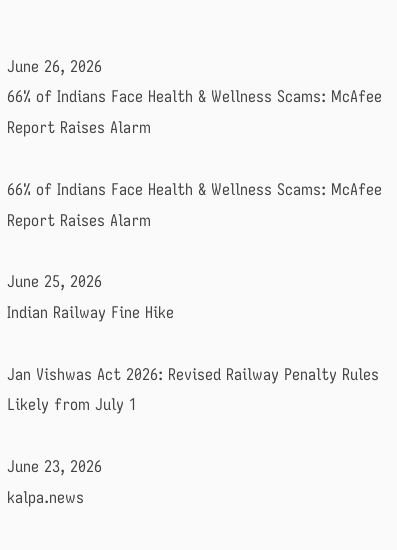June 26, 2026
66% of Indians Face Health & Wellness Scams: McAfee Report Raises Alarm

66% of Indians Face Health & Wellness Scams: McAfee Report Raises Alarm

June 25, 2026
Indian Railway Fine Hike

Jan Vishwas Act 2026: Revised Railway Penalty Rules Likely from July 1

June 23, 2026
kalpa.news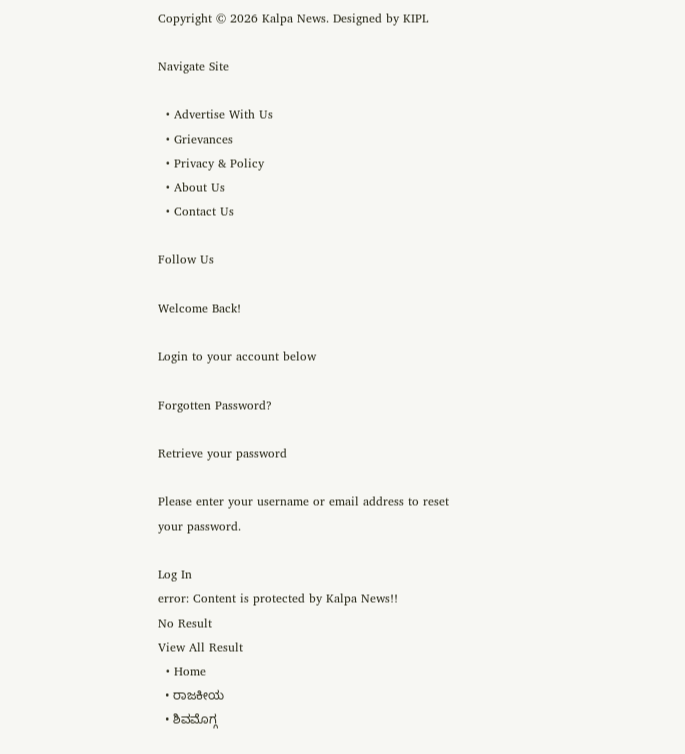Copyright © 2026 Kalpa News. Designed by KIPL

Navigate Site

  • Advertise With Us
  • Grievances
  • Privacy & Policy
  • About Us
  • Contact Us

Follow Us

Welcome Back!

Login to your account below

Forgotten Password?

Retrieve your password

Please enter your username or email address to reset your password.

Log In
error: Content is protected by Kalpa News!!
No Result
View All Result
  • Home
  • ರಾಜಕೀಯ
  • ಶಿವಮೊಗ್ಗ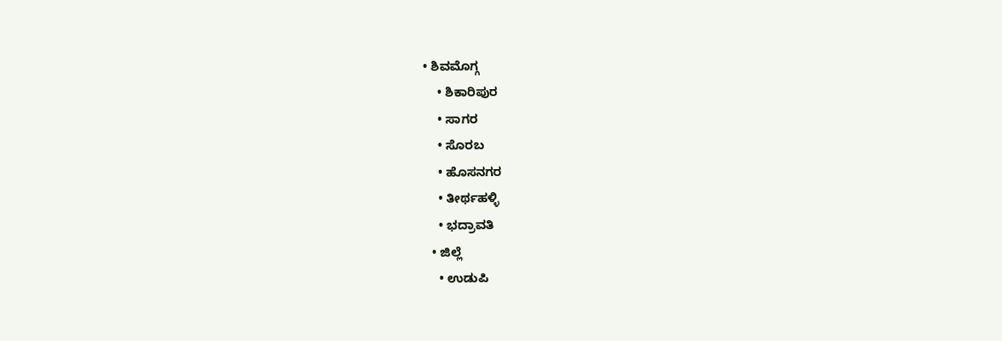• ಶಿವಮೊಗ್ಗ
    • ಶಿಕಾರಿಪುರ
    • ಸಾಗರ
    • ಸೊರಬ
    • ಹೊಸನಗರ
    • ತೀರ್ಥಹಳ್ಳಿ
    • ಭದ್ರಾವತಿ
  • ಜಿಲ್ಲೆ
    • ಉಡುಪಿ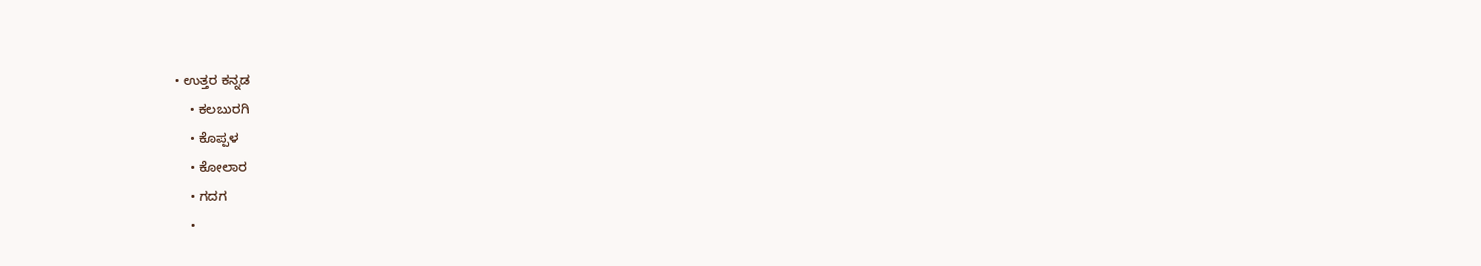• ಉತ್ತರ ಕನ್ನಡ
    • ಕಲಬುರಗಿ
    • ಕೊಪ್ಪಳ
    • ಕೋಲಾರ
    • ಗದಗ
    •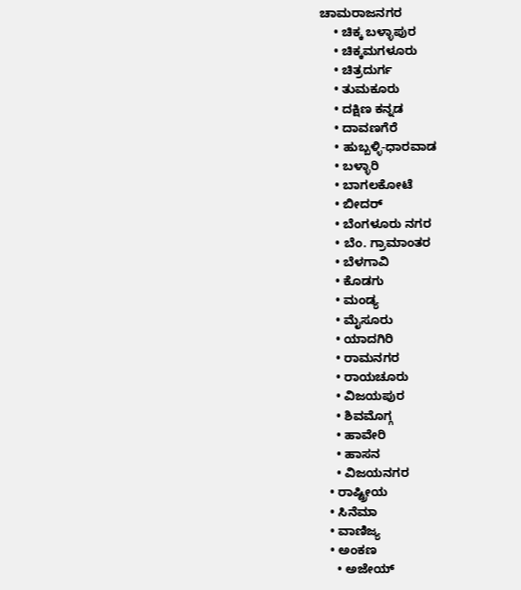ಚಾಮರಾಜನಗರ
    • ಚಿಕ್ಕ ಬಳ್ಳಾಪುರ
    • ಚಿಕ್ಕಮಗಳೂರು
    • ಚಿತ್ರದುರ್ಗ
    • ತುಮಕೂರು
    • ದಕ್ಷಿಣ ಕನ್ನಡ
    • ದಾವಣಗೆರೆ
    • ಹುಬ್ಬಳ್ಳಿ-ಧಾರವಾಡ
    • ಬಳ್ಳಾರಿ
    • ಬಾಗಲಕೋಟೆ
    • ಬೀದರ್
    • ಬೆಂಗಳೂರು ನಗರ
    • ಬೆಂ. ಗ್ರಾಮಾಂತರ
    • ಬೆಳಗಾವಿ
    • ಕೊಡಗು
    • ಮಂಡ್ಯ
    • ಮೈಸೂರು
    • ಯಾದಗಿರಿ
    • ರಾಮನಗರ
    • ರಾಯಚೂರು
    • ವಿಜಯಪುರ
    • ಶಿವಮೊಗ್ಗ
    • ಹಾವೇರಿ
    • ಹಾಸನ
    • ವಿಜಯನಗರ
  • ರಾಷ್ಟ್ರೀಯ
  • ಸಿನೆಮಾ
  • ವಾಣಿಜ್ಯ
  • ಅಂಕಣ
    • ಅಜೇಯ್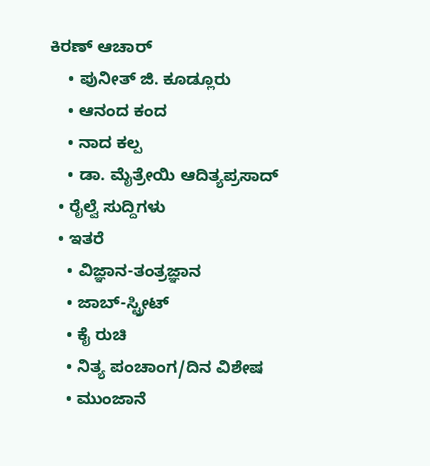ಕಿರಣ್ ಆಚಾರ್
    • ಪುನೀತ್ ಜಿ. ಕೂಡ್ಲೂರು
    • ಆನಂದ ಕಂದ
    • ನಾದ ಕಲ್ಪ
    • ಡಾ. ಮೈತ್ರೇಯಿ ಆದಿತ್ಯಪ್ರಸಾದ್
  • ರೈಲ್ವೆ ಸುದ್ದಿಗಳು
  • ಇತರೆ
    • ವಿಜ್ಞಾನ-ತಂತ್ರಜ್ಞಾನ
    • ಜಾಬ್-ಸ್ಟ್ರೀಟ್
    • ಕೈ ರುಚಿ
    • ನಿತ್ಯ ಪಂಚಾಂಗ/ದಿನ ವಿಶೇಷ
    • ಮುಂಜಾನೆ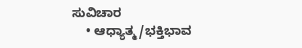ಸುವಿಚಾರ
    • ಆಧ್ಯಾತ್ಮ/ಭಕ್ತಿಭಾವ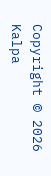Copyright © 2026 Kalpa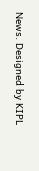News. Designed by KIPL